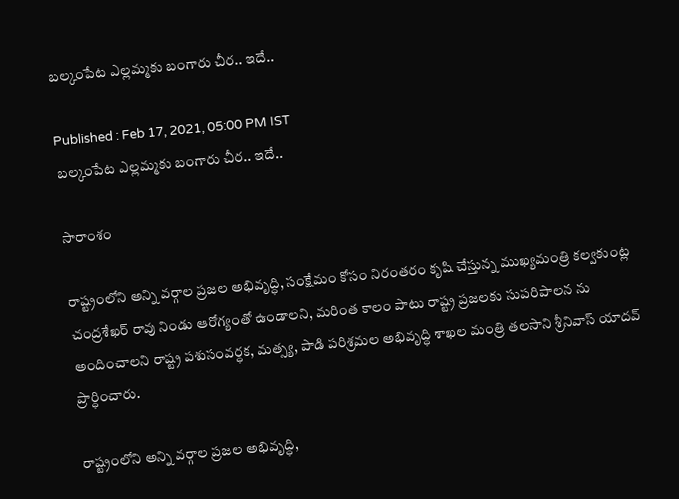బల్కంపేట ఎల్లమ్మకు బంగారు చీర.. ఇదే..

Published : Feb 17, 2021, 05:00 PM IST
బల్కంపేట ఎల్లమ్మకు బంగారు చీర.. ఇదే..

సారాంశం

రాష్ట్రంలోని అన్ని వర్గాల ప్రజల అభివృద్ధి, సంక్షేమం కోసం నిరంతరం కృషి చేస్తున్న ముఖ్యమంత్రి కల్వకుంట్ల చంద్రశేఖర్ రావు నిండు ఆరోగ్యంతో ఉండాలని, మరింత కాలం పాటు రాష్ట్ర ప్రజలకు సుపరిపాలన ను అందించాలని రాష్ట్ర పశుసంవర్ధక, మత్స్య, పాడి పరిశ్రమల అభివృద్ధి శాఖల మంత్రి తలసాని శ్రీనివాస్ యాదవ్ ప్రార్ధించారు.

రాష్ట్రంలోని అన్ని వర్గాల ప్రజల అభివృద్ధి,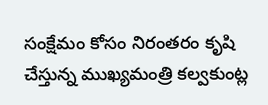సంక్షేమం కోసం నిరంతరం కృషి చేస్తున్న ముఖ్యమంత్రి కల్వకుంట్ల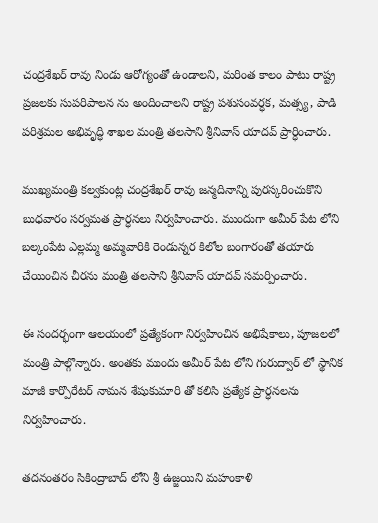చంద్రశేఖర్ రావు నిండు ఆరోగ్యంతో ఉండాలని, మరింత కాలం పాటు రాష్ట్ర ప్రజలకు సుపరిపాలన ను అందించాలని రాష్ట్ర పశుసంవర్ధక, మత్స్య, పాడి పరిశ్రమల అభివృద్ధి శాఖల మంత్రి తలసాని శ్రీనివాస్ యాదవ్ ప్రార్ధించారు.

ముఖ్యమంత్రి కల్వకుంట్ల చంద్రశేఖర్ రావు జన్మదినాన్ని పురస్కరించుకొని బుధవారం సర్వమత ప్రార్ధనలు నిర్వహించారు. ముందుగా అమీర్ పేట లోని బల్కంపేట ఎల్లమ్మ అమ్మవారికి రెండున్నర కిలోల బంగారంతో తయారు చేయించిన చీరను మంత్రి తలసాని శ్రీనివాస్ యాదవ్ సమర్పించారు.

ఈ సందర్భంగా ఆలయంలో ప్రత్యేకంగా నిర్వహించిన అభిషేకాలు, పూజలలో మంత్రి పాల్గొన్నారు. అంతకు ముందు అమీర్ పేట లోని గురుద్వార్ లో స్థానిక మాజీ కార్పొరేటర్ నామన శేషుకుమారి తో కలిసి ప్రత్యేక ప్రార్ధనలను నిర్వహించారు.

తదనంతరం సికింద్రాబాద్ లోని శ్రీ ఉజ్జయిని మహంకాళి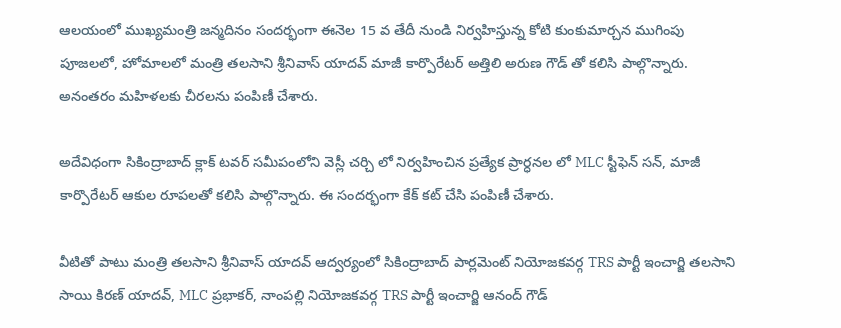ఆలయంలో ముఖ్యమంత్రి జన్మదినం సందర్భంగా ఈనెల 15 వ తేదీ నుండి నిర్వహిస్తున్న కోటి కుంకుమార్చన ముగింపు పూజలలో, హోమాలలో మంత్రి తలసాని శ్రీనివాస్ యాదవ్ మాజీ కార్పొరేటర్ అత్తిలి అరుణ గౌడ్ తో కలిసి పాల్గొన్నారు. అనంతరం మహిళలకు చీరలను పంపిణీ చేశారు.

అదేవిధంగా సికింద్రాబాద్ క్లాక్ టవర్ సమీపంలోని వెస్లీ చర్చి లో నిర్వహించిన ప్రత్యేక ప్రార్ధనల లో MLC స్టీఫెన్ సన్, మాజీ కార్పొరేటర్ ఆకుల రూపలతో కలిసి పాల్గొన్నారు. ఈ సందర్భంగా కేక్ కట్ చేసి పంపిణీ చేశారు.

వీటితో పాటు మంత్రి తలసాని శ్రీనివాస్ యాదవ్ ఆద్వర్యంలో సికింద్రాబాద్ పార్లమెంట్ నియోజకవర్గ TRS పార్టీ ఇంచార్జి తలసాని సాయి కిరణ్ యాదవ్, MLC ప్రభాకర్, నాంపల్లి నియోజకవర్గ TRS పార్టీ ఇంచార్జి ఆనంద్ గౌడ్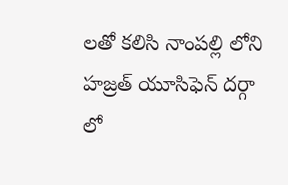లతో కలిసి నాంపల్లి లోని హజ్రత్ యూసిఫెన్ దర్గా లో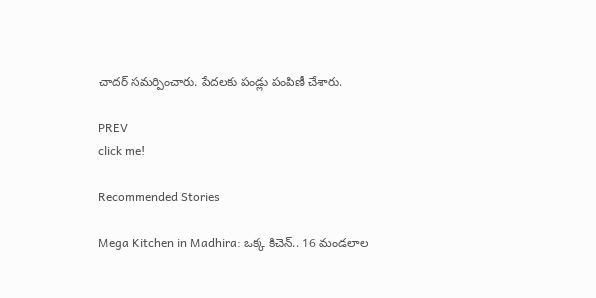చాదర్ సమర్పించారు. పేదలకు పండ్లు పంపిణీ చేశారు.

PREV
click me!

Recommended Stories

Mega Kitchen in Madhira: ఒక్క కిచెన్.. 16 మండలాల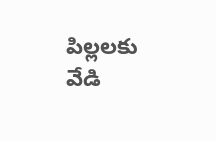పిల్లలకు వేడి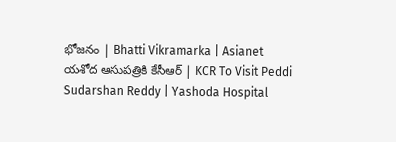భోజనం | Bhatti Vikramarka | Asianet
యశోద ఆసుపత్రికి కేసీఆర్ | KCR To Visit Peddi Sudarshan Reddy | Yashoda Hospital